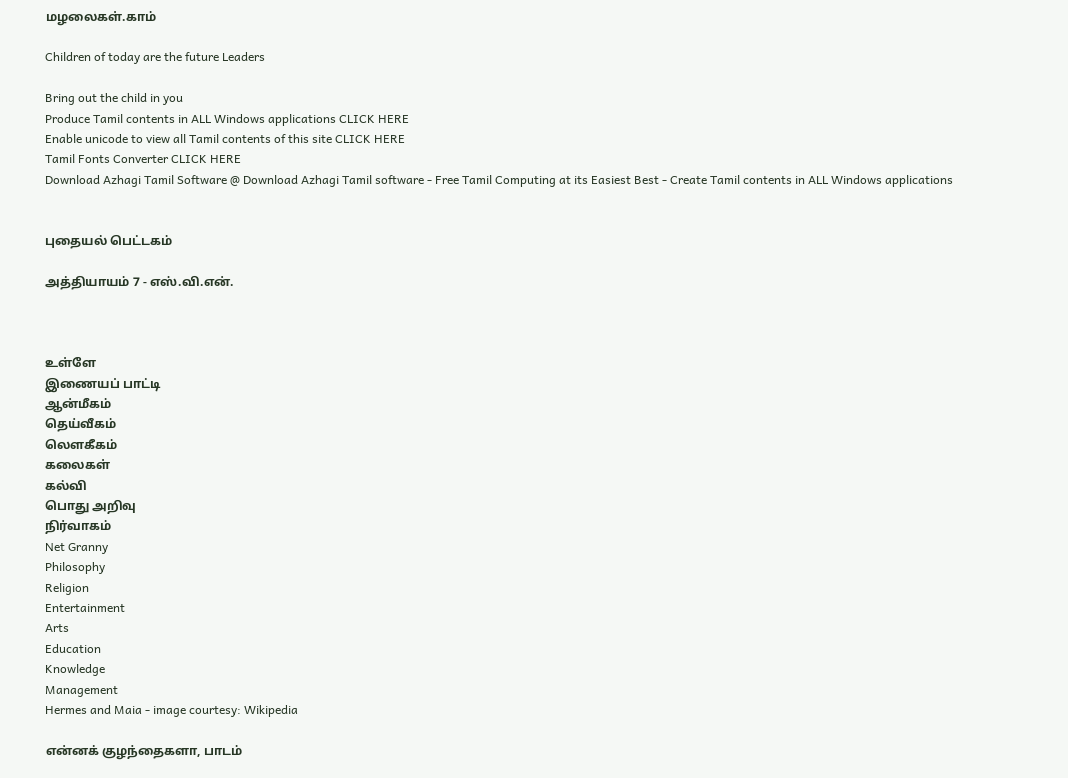மழலைகள்.காம்

Children of today are the future Leaders

Bring out the child in you
Produce Tamil contents in ALL Windows applications CLICK HERE
Enable unicode to view all Tamil contents of this site CLICK HERE
Tamil Fonts Converter CLICK HERE
Download Azhagi Tamil Software @ Download Azhagi Tamil software - Free Tamil Computing at its Easiest Best - Create Tamil contents in ALL Windows applications


புதையல் பெட்டகம்

அத்தியாயம் 7 - எஸ்.வி.என்.



உள்ளே
இணையப் பாட்டி
ஆன்மீகம்
தெய்வீகம்
லௌகீகம்
கலைகள்
கல்வி
பொது அறிவு
நிர்வாகம்
Net Granny
Philosophy
Religion
Entertainment
Arts
Education
Knowledge
Management
Hermes and Maia - image courtesy: Wikipedia

என்னக் குழந்தைகளா, பாடம்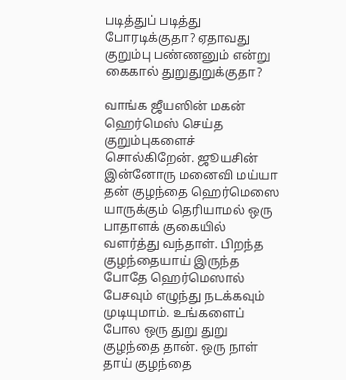படித்துப் படித்து போரடிக்குதா? ஏதாவது குறும்பு பண்ணனும் என்று கைகால் துறுதுறுக்குதா?

வாங்க ஜீயஸின் மகன் ஹெர்மெஸ் செய்த குறும்புகளைச் சொல்கிறேன். ஜூயசின் இன்னோரு மனைவி மய்யா தன் குழந்தை ஹெர்மெஸை யாருக்கும் தெரியாமல் ஒரு பாதாளக் குகையில் வளர்த்து வந்தாள். பிறந்த குழந்தையாய் இருந்த போதே ஹெர்மெஸால் பேசவும் எழுந்து நடக்கவும் முடியுமாம். உங்களைப் போல ஒரு துறு துறு குழந்தை தான். ஒரு நாள் தாய் குழந்தை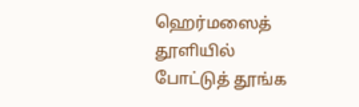ஹெர்மஸைத் தூளியில் போட்டுத் தூங்க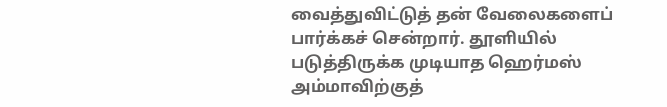வைத்துவிட்டுத் தன் வேலைகளைப் பார்க்கச் சென்றார். தூளியில் படுத்திருக்க முடியாத ஹெர்மஸ் அம்மாவிற்குத்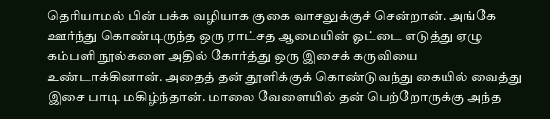தெரியாமல் பின் பக்க வழியாக குகை வாசலுக்குச் சென்றான். அங்கே ஊர்ந்து கொண்டிருந்த ஒரு ராட்சத ஆமையின் ஓட்டை எடுத்து ஏழு கம்பளி நூல்களை அதில் கோர்த்து ஒரு இசைக் கருவியை உண்டாக்கினான். அதைத் தன் தூளிக்குக் கொண்டுவந்து கையில் வைத்து இசை பாடி மகிழ்ந்தான். மாலை வேளையில் தன் பெற்றோருக்கு அந்த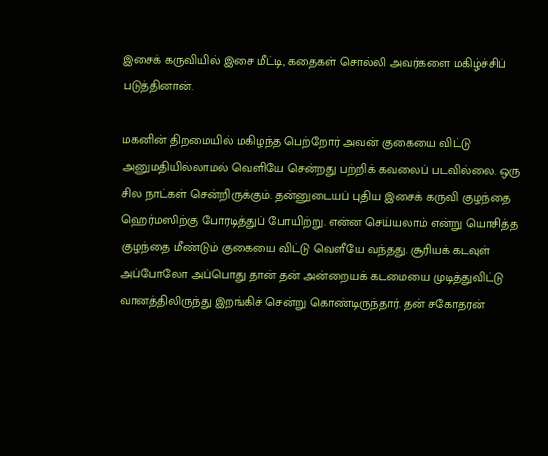இசைக் கருவியில் இசை மீட்டி, கதைகள் சொல்லி அவர்களை மகிழ்ச்சிப் படுத்தினான்.

மகனின் திறமையில் மகிழந்த பெற்றோர் அவன் குகையை விட்டு அனுமதியில்லாமல் வெளியே சென்றது பற்றிக் கவலைப் படவில்லை. ஒரு சில நாட்கள் சென்றிருக்கும். தன்னுடையப் புதிய இசைக் கருவி குழந்தை ஹெர்மஸிற்கு போரடித்துப் போயிற்று. என்ன செய்யலாம் என்று யொசித்த குழந்தை மீண்டும் குகையை விட்டு வெளீயே வந்தது. சூரியக் கடவுள் அப்போலோ அப்பொது தான் தன் அன்றையக் கடமையை முடித்துவிட்டு வானத்திலிருந்து இறங்கிச் சென்று கொண்டிருந்தார். தன் சகோதரன்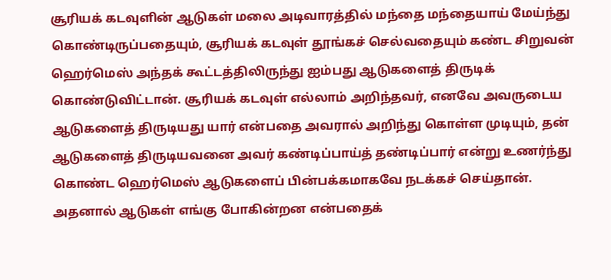சூரியக் கடவுளின் ஆடுகள் மலை அடிவாரத்தில் மந்தை மந்தையாய் மேய்ந்து கொண்டிருப்பதையும், சூரியக் கடவுள் தூங்கச் செல்வதையும் கண்ட சிறுவன் ஹெர்மெஸ் அந்தக் கூட்டத்திலிருந்து ஐம்பது ஆடுகளைத் திருடிக் கொண்டுவிட்டான். சூரியக் கடவுள் எல்லாம் அறிந்தவர், எனவே அவருடைய ஆடுகளைத் திருடியது யார் என்பதை அவரால் அறிந்து கொள்ள முடியும், தன் ஆடுகளைத் திருடியவனை அவர் கண்டிப்பாய்த் தண்டிப்பார் என்று உணர்ந்து கொண்ட ஹெர்மெஸ் ஆடுகளைப் பின்பக்கமாகவே நடக்கச் செய்தான். அதனால் ஆடுகள் எங்கு போகின்றன என்பதைக்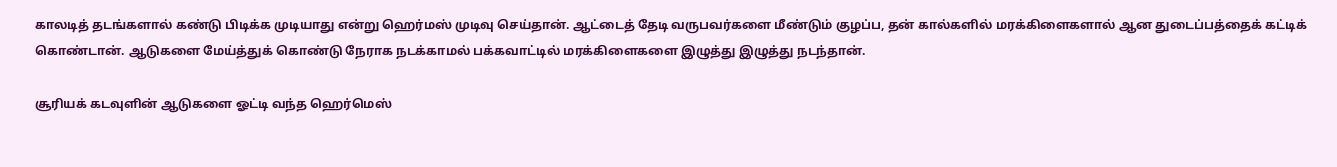காலடித் தடங்களால் கண்டு பிடிக்க முடியாது என்று ஹெர்மஸ் முடிவு செய்தான். ஆட்டைத் தேடி வருபவர்களை மீண்டும் குழப்ப, தன் கால்களில் மரக்கிளைகளால் ஆன துடைப்பத்தைக் கட்டிக் கொண்டான். ஆடுகளை மேய்த்துக் கொண்டு நேராக நடக்காமல் பக்கவாட்டில் மரக்கிளைகளை இழுத்து இழுத்து நடந்தான்.

சூரியக் கடவுளின் ஆடுகளை ஓட்டி வந்த ஹெர்மெஸ்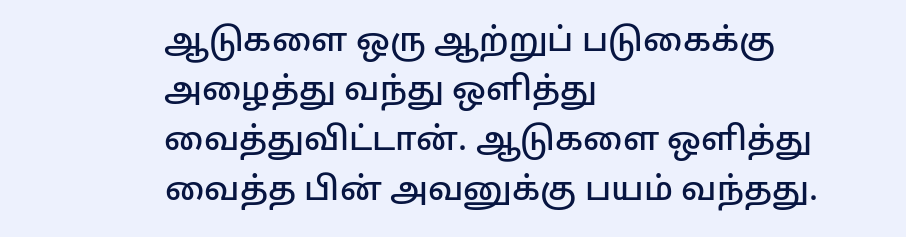ஆடுகளை ஒரு ஆற்றுப் படுகைக்கு அழைத்து வந்து ஒளித்து வைத்துவிட்டான். ஆடுகளை ஒளித்து வைத்த பின் அவனுக்கு பயம் வந்தது.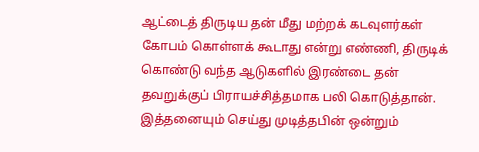ஆட்டைத் திருடிய தன் மீது மற்றக் கடவுளர்கள் கோபம் கொள்ளக் கூடாது என்று எண்ணி, திருடிக் கொண்டு வந்த ஆடுகளில் இரண்டை தன் தவறுக்குப் பிராயச்சித்தமாக பலி கொடுத்தான். இத்தனையும் செய்து முடித்தபின் ஒன்றும்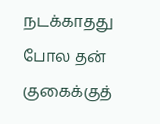நடக்காதது போல தன் குகைக்குத்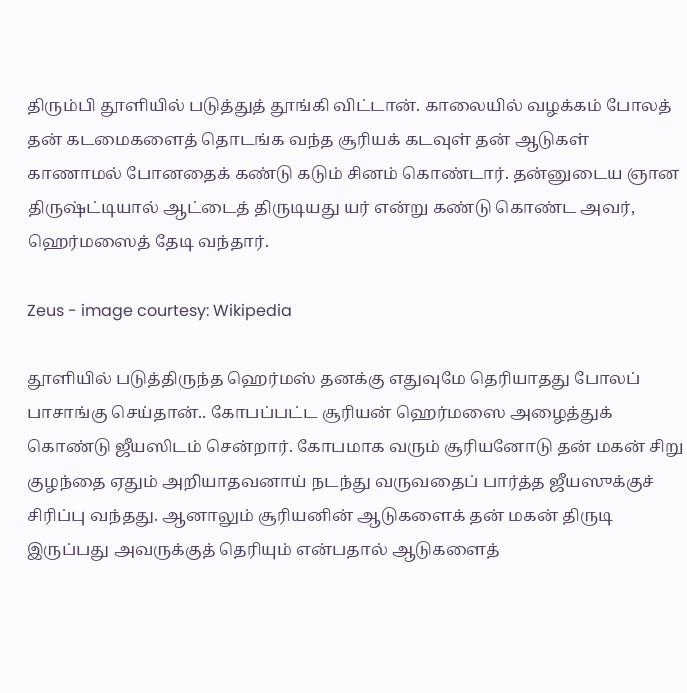திரும்பி தூளியில் படுத்துத் தூங்கி விட்டான். காலையில் வழக்கம் போலத் தன் கடமைகளைத் தொடங்க வந்த சூரியக் கடவுள் தன் ஆடுகள் காணாமல் போனதைக் கண்டு கடும் சினம் கொண்டார். தன்னுடைய ஞான திருஷ்ட்டியால் ஆட்டைத் திருடியது யர் என்று கண்டு கொண்ட அவர், ஹெர்மஸைத் தேடி வந்தார்.

Zeus - image courtesy: Wikipedia

தூளியில் படுத்திருந்த ஹெர்மஸ் தனக்கு எதுவுமே தெரியாதது போலப் பாசாங்கு செய்தான்.. கோபப்பட்ட சூரியன் ஹெர்மஸை அழைத்துக் கொண்டு ஜீயஸிடம் சென்றார். கோபமாக வரும் சூரியனோடு தன் மகன் சிறு குழந்தை ஏதும் அறியாதவனாய் நடந்து வருவதைப் பார்த்த ஜீயஸுக்குச் சிரிப்பு வந்தது. ஆனாலும் சூரியனின் ஆடுகளைக் தன் மகன் திருடி இருப்பது அவருக்குத் தெரியும் என்பதால் ஆடுகளைத்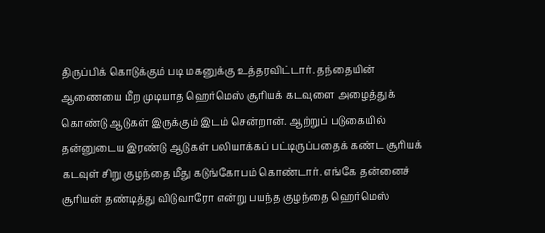திருப்பிக் கொடுக்கும் படி மகனுக்கு உத்தரவிட்டார். தந்தையின் ஆணையை மீற முடியாத ஹெர்மெஸ் சூரியக் கடவுளை அழைத்துக் கொண்டு ஆடுகள் இருக்கும் இடம் சென்றான். ஆற்றுப் படுகையில் தன்னுடைய இரண்டு ஆடுகள் பலியாக்கப் பட்டிருப்பதைக் கண்ட சூரியக் கடவுள் சிறு குழந்தை மீது கடுங்கோபம் கொண்டார். எங்கே தன்னைச் சூரியன் தண்டித்து விடுவாரோ என்று பயந்த குழந்தை ஹெர்மெஸ்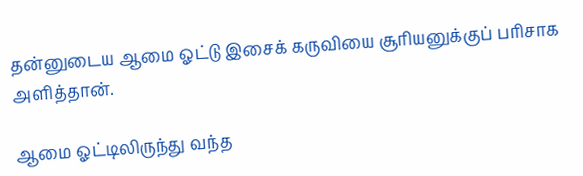தன்னுடைய ஆமை ஓட்டு இசைக் கருவியை சூரியனுக்குப் பரிசாக அளித்தான்.

ஆமை ஓட்டிலிருந்து வந்த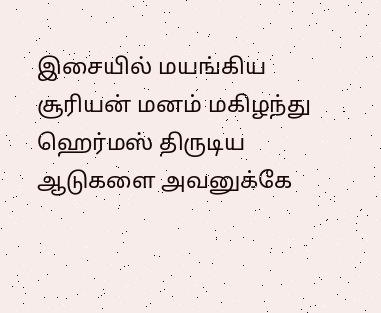இசையில் மயங்கிய சூரியன் மனம் மகிழந்து ஹெர்மஸ் திருடிய ஆடுகளை அவனுக்கே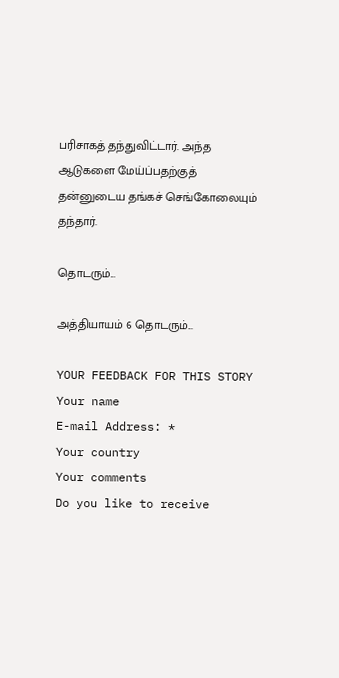பரிசாகத் தந்துவிட்டார். அந்த ஆடுகளை மேய்ப்பதற்குத் தன்னுடைய தங்கச் செங்கோலையும் தந்தார்.

தொடரும்...

அத்தியாயம் 6 தொடரும்...

YOUR FEEDBACK FOR THIS STORY
Your name
E-mail Address: *
Your country
Your comments
Do you like to receive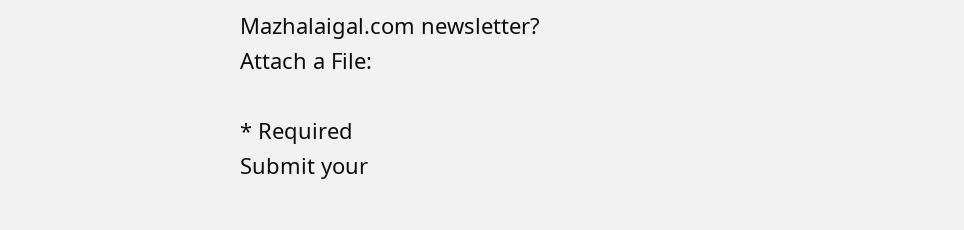Mazhalaigal.com newsletter?
Attach a File:

* Required
Submit your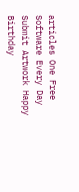articles One Free Software Every Day Submit Artwork Happy Birthday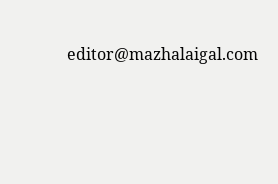editor@mazhalaigal.com